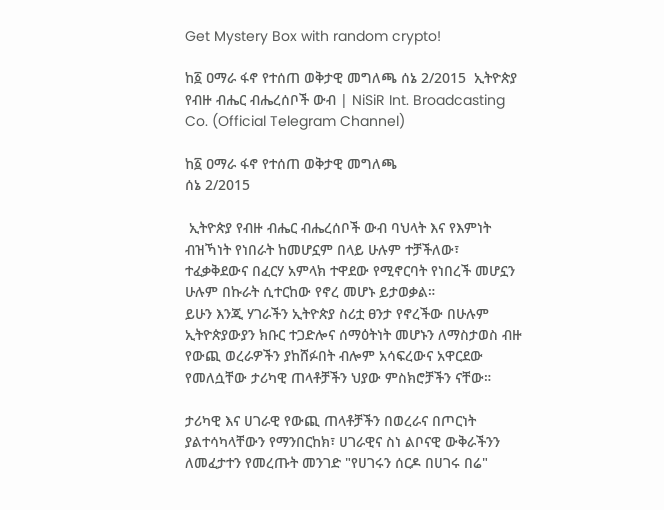Get Mystery Box with random crypto!

ከ፩ ዐማራ ፋኖ የተሰጠ ወቅታዊ መግለጫ ሰኔ 2/2015  ኢትዮጵያ የብዙ ብሔር ብሔረሰቦች ውብ | NiSiR Int. Broadcasting Co. (Official Telegram Channel)

ከ፩ ዐማራ ፋኖ የተሰጠ ወቅታዊ መግለጫ
ሰኔ 2/2015

 ኢትዮጵያ የብዙ ብሔር ብሔረሰቦች ውብ ባህላት እና የእምነት ብዝኻነት የነበራት ከመሆኗም በላይ ሁሉም ተቻችለው፣ ተፈቃቅደውና በፈርሃ አምላክ ተዋደው የሚኖርባት የነበረች መሆኗን ሁሉም በኩራት ሲተርከው የኖረ መሆኑ ይታወቃል።
ይሁን እንጂ ሃገራችን ኢትዮጵያ ስሪቷ ፀንታ የኖረችው በሁሉም ኢትዮጵያውያን ክቡር ተጋድሎና ሰማዕትነት መሆኑን ለማስታወስ ብዙ የውጪ ወረራዎችን ያከሸፉበት ብሎም አሳፍረውና አዋርደው የመለሷቸው ታሪካዊ ጠላቶቻችን ህያው ምስክሮቻችን ናቸው።

ታሪካዊ እና ሀገራዊ የውጪ ጠላቶቻችን በወረራና በጦርነት ያልተሳካላቸውን የማንበርከክ፣ ሀገራዊና ስነ ልቦናዊ ውቅራችንን ለመፈታተን የመረጡት መንገድ "የሀገሩን ሰርዶ በሀገሩ በሬ"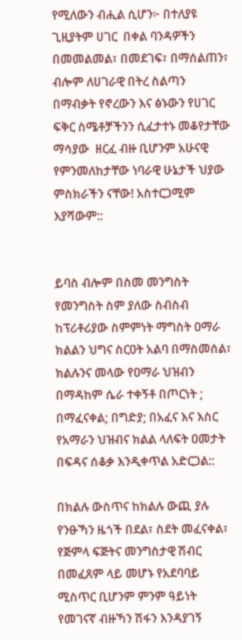የሚለውን ብሒል ሲሆን፦ በተለያዩ ጊዚያትም ሀገር  በቀል ባንዳዎችን በመመልመል፣ በመደገፍ፣ በማሰልጠን፣ ብሎም ለሀገራዊ በትረ ስልጣን በማብቃት የኖረውን እና ፅኑውን የሀገር ፍቅር ስሜቶቻችንን ሲፈታተኑ መቆየታቸው ማሳያው  ዘርፈ ብዙ ቢሆንም አሁናዊ የምንመለከታቸው ነባራዊ ሁኔታች ህያው ምስክራችን ናቸው! አስተርጋሚም እያሻውም::


ይባስ ብሎም በስመ መንግስት  የመንግስት ስም ያለው ስብስብ ከፕሪቶሪያው ስምምነት ማግስት ዐማራ ክልልን ህግና ስርዐት አልባ በማስመሰል፣ ክልሉንና መላው የዐማራ ህዝብን በማዳከም ሴራ ተቀኝቶ በጦርነት ; በማፈናቀል; በግድያ; በአፈና እና እስር የአማራን ህዝብና ክልል ላለፍት ዐመታት በፍዳና ሰቆቃ እንዲቀጥል አድርጋል::

በክልሉ ውስጥና ከክልሉ ውጪ ያሉ የንፁኻን ዜጎች በደል፣ ስደት መፈናቀል፣ የጅምላ ፍጅትና መንግስታዊ ሽብር በመፈጸም ላይ መሆኑ የአደባባይ ሚስጥር ቢሆንም ምንም ዓይነት የመገናኛ ብዙኻን ሽፋን እንዳያገኝ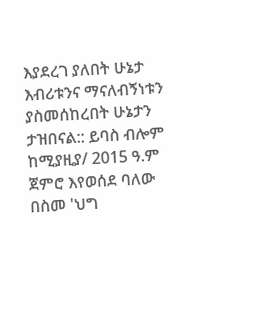እያደረገ ያለበት ሁኔታ እብሪቱንና ማናለብኝነቱን ያስመሰከረበት ሁኔታን ታዝበናል:: ይባስ ብሎም ከሚያዚያ/ 2015 ዓ.ም ጀምሮ እየወሰደ ባለው በስመ 'ህግ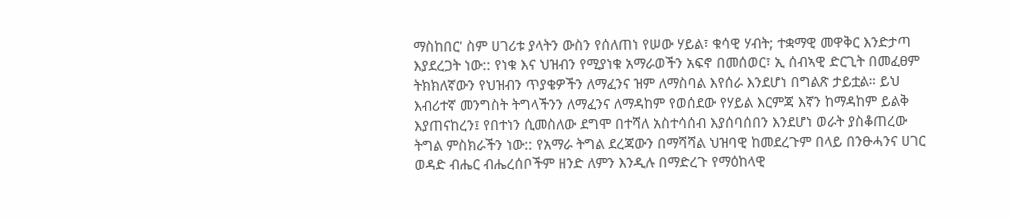ማስከበር' ስም ሀገሪቱ ያላትን ውስን የሰለጠነ የሠው ሃይል፣ ቁሳዊ ሃብት; ተቋማዊ መዋቅር እንድታጣ እያደረጋት ነው:: የነቁ እና ህዝብን የሚያነቁ አማራወችን አፍኖ በመሰወር፣ ኢ ሰብኣዊ ድርጊት በመፈፀም ትክክለኛውን የህዝብን ጥያቄዎችን ለማፈንና ዝም ለማስባል እየሰራ እንደሆነ በግልጽ ታይቷል። ይህ እብሪተኛ መንግስት ትግላችንን ለማፈንና ለማዳከም የወሰደው የሃይል እርምጃ እኛን ከማዳከም ይልቅ እያጠናከረን፤ የበተነን ሲመስለው ደግሞ በተሻለ አስተሳሰብ እያሰባሰበን እንደሆነ ወራት ያስቆጠረው ትግል ምስክራችን ነው:: የአማራ ትግል ደረጃውን በማሻሻል ህዝባዊ ከመደረጉም በላይ በንፁሓንና ሀገር ወዳድ ብሔር ብሔረሰቦችም ዘንድ ለምን እንዲሉ በማድረጉ የማዕከላዊ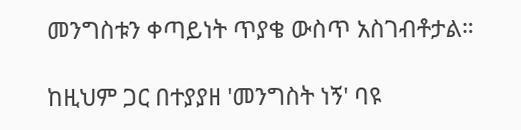መንግስቱን ቀጣይነት ጥያቄ ውስጥ አስገብቶታል።

ከዚህም ጋር በተያያዘ 'መንግስት ነኝ' ባዩ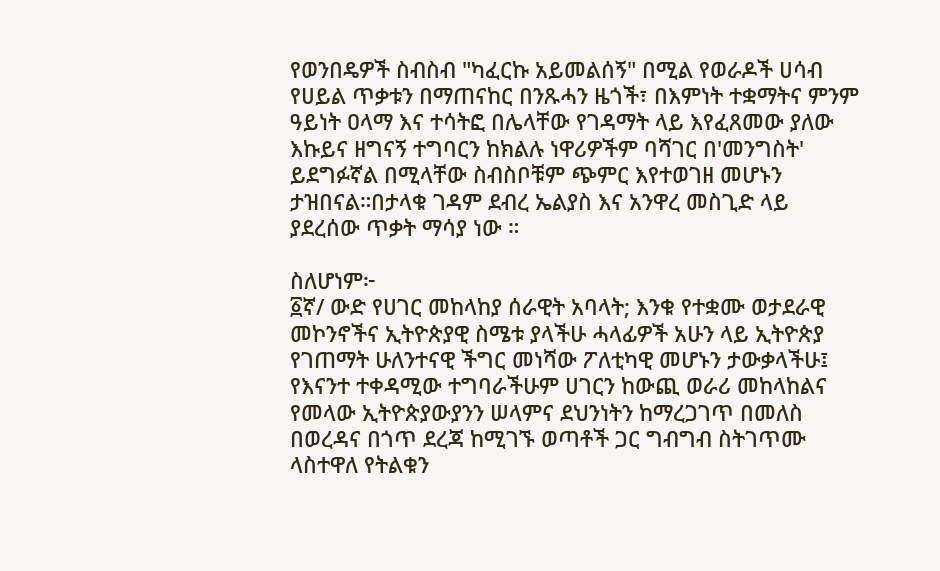የወንበዴዎች ስብስብ "ካፈርኩ አይመልሰኝ" በሚል የወራዶች ሀሳብ የሀይል ጥቃቱን በማጠናከር በንጹሓን ዜጎች፣ በእምነት ተቋማትና ምንም ዓይነት ዐላማ እና ተሳትፎ በሌላቸው የገዳማት ላይ እየፈጸመው ያለው እኩይና ዘግናኝ ተግባርን ከክልሉ ነዋሪዎችም ባሻገር በ'መንግስት' ይደግፉኛል በሚላቸው ስብስቦቹም ጭምር እየተወገዘ መሆኑን ታዝበናል።በታላቁ ገዳም ደብረ ኤልያስ እና አንዋረ መስጊድ ላይ ያደረሰው ጥቃት ማሳያ ነው ።

ስለሆነም፦
፩ኛ/ ውድ የሀገር መከላከያ ሰራዊት አባላት; እንቁ የተቋሙ ወታደራዊ መኮንኖችና ኢትዮጵያዊ ስሜቱ ያላችሁ ሓላፊዎች አሁን ላይ ኢትዮጵያ የገጠማት ሁለንተናዊ ችግር መነሻው ፖለቲካዊ መሆኑን ታውቃላችሁ፤
የእናንተ ተቀዳሚው ተግባራችሁም ሀገርን ከውጪ ወራሪ መከላከልና የመላው ኢትዮጵያውያንን ሠላምና ደህንነትን ከማረጋገጥ በመለስ በወረዳና በጎጥ ደረጃ ከሚገኙ ወጣቶች ጋር ግብግብ ስትገጥሙ ላስተዋለ የትልቁን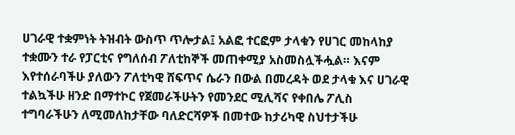ሀገራዊ ተቋምነት ትዝብት ውስጥ ጥሎታል፤ አልፎ ተርፎም ታላቁን የሀገር መከላከያ ተቋሙን ተራ የፓርቲና የግለሰብ ፖለቲከኞች መጠቀሚያ አስመስሏችሗል። እናም እየተሰራባችሁ ያለውን ፖለቲካዊ ሸፍጥና ሴራን በውል በመረዳት ወደ ታላቁ እና ሀገራዊ ተልኳችሁ ዘንድ በማተኮር የጀመራችሁትን የመንደር ሚሊሻና የቀበሌ ፖሊስ ተግባራችሁን ለሚመለከታቸው ባለድርሻዎች በመተው ከታሪካዊ ስህተታችሁ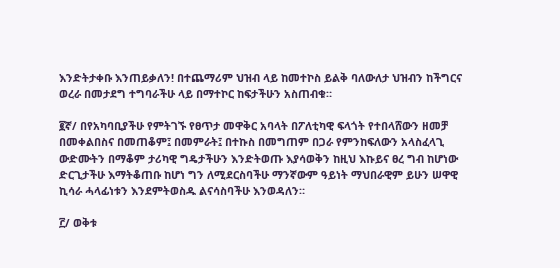እንድትታቀቡ እንጠይቃለን! በተጨማሪም ህዝብ ላይ ከመተኮስ ይልቅ ባለውለታ ህዝብን ከችግርና ወረራ በመታደግ ተግባራችሁ ላይ በማተኮር ከፍታችሁን አስጠብቁ።

፪ኛ/ በየአካባቢያችሁ የምትገኙ የፀጥታ መዋቅር አባላት በፖለቲካዊ ፍላጎት የተበላሸውን ዘመቻ በመቀልበስና በመጠቆም፤ በመምራት፤ በተኩስ በመግጠም በጋራ የምንከፍለውን አላስፈላጊ ውድሙትን በማቆም ታሪካዊ ግዴታችሁን እንድትወጡ እያሳወቅን ከዚህ እኩይና ፀረ ግብ ከሆነው ድርጊታችሁ እማትቆጠቡ ከሆነ ግን ለሚደርስባችሁ ማንኛውም ዓይነት ማህበራዊም ይሁን ሠዋዊ ኪሳራ ሓላፊነቱን እንደምትወስዱ ልናሳስባችሁ እንወዳለን።

፫/ ወቅቱ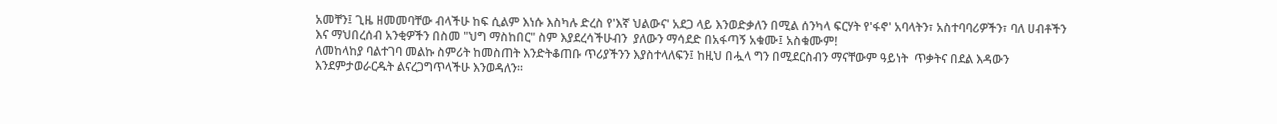አመቸን፤ ጊዜ ዘመመባቸው ብላችሁ ከፍ ሲልም እነሱ እስካሉ ድረስ የ'እኛ ህልውና' አደጋ ላይ እንወድቃለን በሚል ሰንካላ ፍርሃት የ'ፋኖ' አባላትን፣ አስተባባሪዎችን፣ ባለ ሀብቶችን እና ማህበረሰብ አንቂዎችን በስመ "ህግ ማስከበር" ስም እያደረሳችሁብን  ያለውን ማሳደድ በአፋጣኝ አቁሙ፤ አስቁሙም!
ለመከላከያ ባልተገባ መልኩ ስምሪት ከመስጠት እንድትቆጠቡ ጥሪያችንን እያስተላለፍን፤ ከዚህ በሗላ ግን በሚደርስብን ማናቸውም ዓይነት  ጥቃትና በደል እዳውን እንደምታወራርዱት ልናረጋግጥላችሁ እንወዳለን።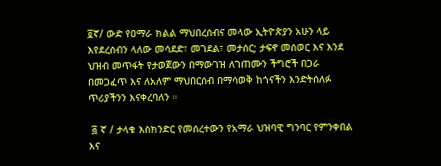፬ኛ/ ውድ የዐማራ ክልል ማህበረሰብና መላው ኢትዮጵያን አሁን ላይ እየደረሰብን ላለው መሳደድ፣ መገደል፣ መታሰር; ታፍኖ መሰወር እና እንደ ህዝብ መጥፋት የታወጀውን በማውገዝ ለገጠሙን ችግሮች በጋራ በመጋፈጥ እና ለአለም ማህበርሰብ በማሳወቅ ከጎናችን እንድትሰለፉ ጥሪያችንን እናቀረባለን ።

 ፭ ኛ / ታላቁ እስክንድር የመሰረተውን የአማራ ህዝባዊ ግንባር የምንቀበል እና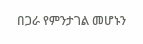በጋራ የምንታገል መሆኑን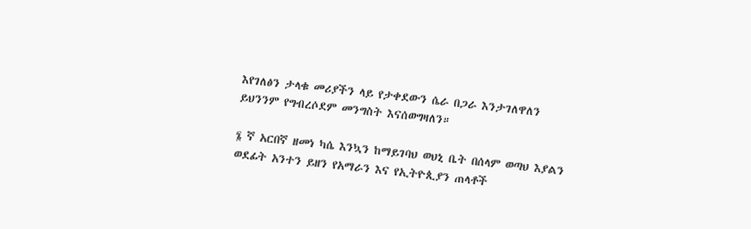እየገለፅን ታላቁ መሪያችን ላይ የታቀደውን ሴራ በጋራ እንታገለዋለን ይህንንም የግብረሶደም መንግስት እናሰወግዛለን።

፮ ኛ አርበኛ ዘመነ ካሴ እንኳን ከማይገባህ ወህኒ ቤት በሰላም ወጣህ እያልን ወደፊት አንተን ይዘን የአማራን እና የኢትዮጲያን ጠላቶች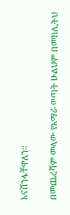እናሸንፋቸዋለን።

በመጨረሻም መላው የአማራ ወጣት ሁልህም በመክሊትህ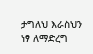ታግለህ እራስህን ነፃ ለማድረግ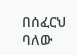በሰፈርህ ባለው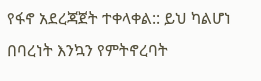የፋኖ አደረጃጀት ተቀላቀል:: ይህ ካልሆነ በባረነት እንኳን የምትኖረባት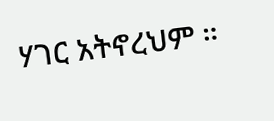ሃገር አትኖረህም ።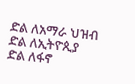ድል ለአማራ ህዝብ
ድል ለኢትዮጲያ
ድል ለፋኖ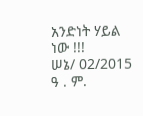አንድነት ሃይል ነው !!!
ሠኔ/ 02/2015 ዓ . ም.